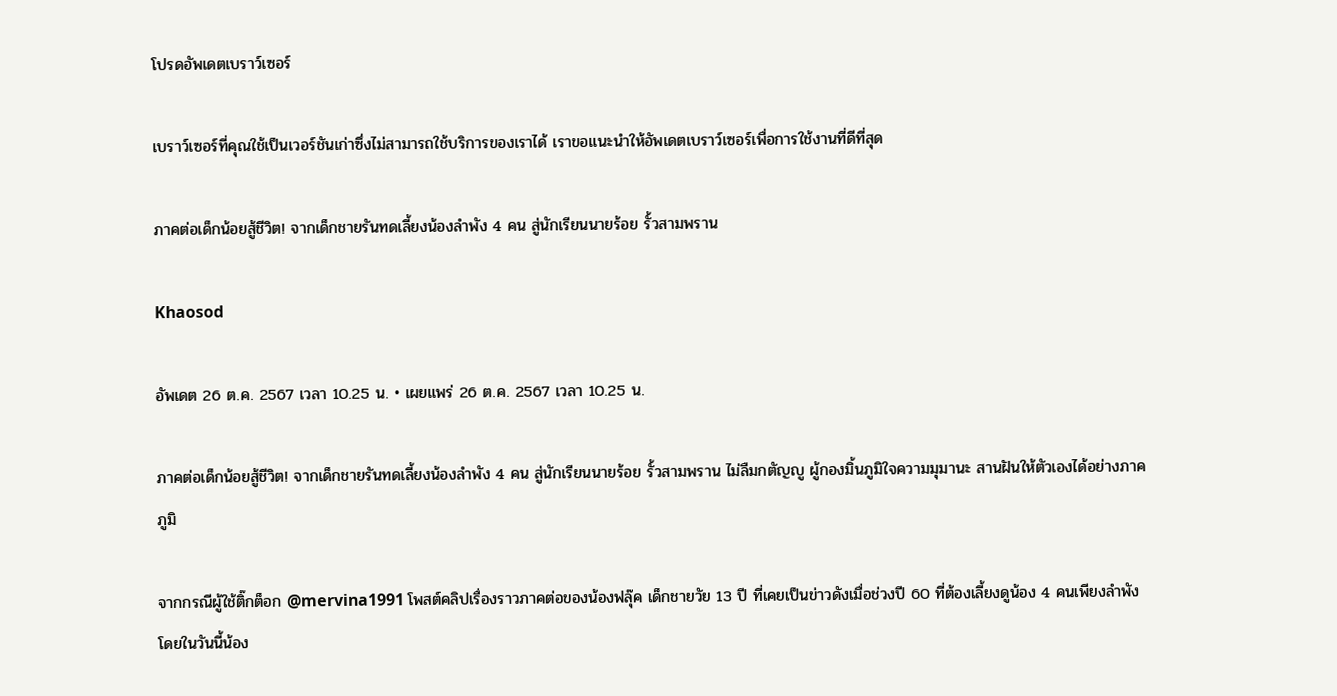โปรดอัพเดตเบราว์เซอร์

เบราว์เซอร์ที่คุณใช้เป็นเวอร์ชันเก่าซึ่งไม่สามารถใช้บริการของเราได้ เราขอแนะนำให้อัพเดตเบราว์เซอร์เพื่อการใช้งานที่ดีที่สุด

ภาคต่อเด็กน้อยสู้ชีวิต! จากเด็กชายรันทดเลี้ยงน้องลำพัง 4 คน สู่นักเรียนนายร้อย รั้วสามพราน

Khaosod

อัพเดต 26 ต.ค. 2567 เวลา 10.25 น. • เผยแพร่ 26 ต.ค. 2567 เวลา 10.25 น.

ภาคต่อเด็กน้อยสู้ชีวิต! จากเด็กชายรันทดเลี้ยงน้องลำพัง 4 คน สู่นักเรียนนายร้อย รั้วสามพราน ไม่ลืมกตัญญู ผู้กองมิ้นภูมิใจความมุมานะ สานฝันให้ตัวเองได้อย่างภาคภูมิ

จากกรณีผู้ใช้ติ๊กต็อก @mervina1991 โพสต์คลิปเรื่องราวภาคต่อของน้องฟลุ๊ค เด็กชายวัย 13 ปี ที่เคยเป็นข่าวดังเมื่อช่วงปี 60 ที่ต้องเลี้ยงดูน้อง 4 คนเพียงลำพัง โดยในวันนี้น้อง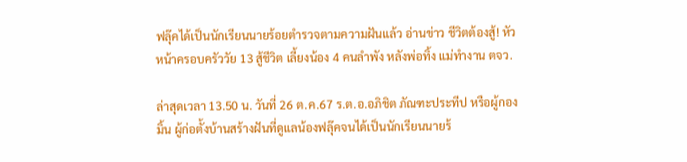ฟลุ๊คได้เป็นนักเรียนนายร้อยตำรวจตามความฝันแล้ว อ่านข่าว ชีวิตต้องสู้! หัวหน้าครอบครัววัย 13 สู้ชีวิต เลี้ยงน้อง 4 คนลำพัง หลังพ่อทิ้ง แม่ทำงาน ตจว.

ล่าสุดเวลา 13.50 น. วันที่ 26 ต.ค.67 ร.ต.อ.อภิชิต ภัณฑะประทีป หรือผู้กองมิ้น ผู้ก่อตั้งบ้านสร้างฝันที่ดูแลน้องฟลุ๊คจนได้เป็นนักเรียนนายร้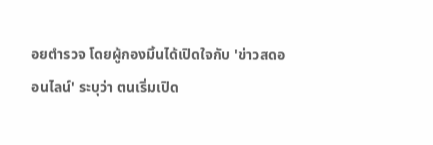อยตำรวจ โดยผู้กองมิ้นได้เปิดใจกับ 'ข่าวสดออนไลน์' ระบุว่า ตนเริ่มเปิด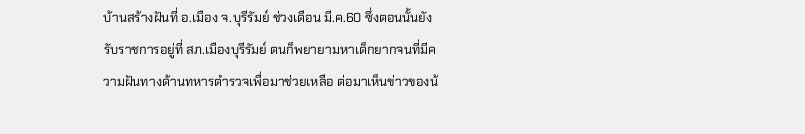บ้านสร้างฝันที่ อ.เมือง จ.บุรีรัมย์ ช่วงเดือน มี.ค.60 ซึ่งตอนนั้นยังรับราชการอยู่ที่ สภ.เมืองบุรีรัมย์ ตนก็พยายามหาเด็กยากจนที่มีความฝันทางด้านทหารตำรวจเพื่อมาช่วยเหลือ ต่อมาเห็นข่าวของน้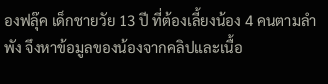องฟลุ๊ค เด็กชายวัย 13 ปี ที่ต้องเลี้ยงน้อง 4 คนตามลำพัง จึงหาข้อมูลของน้องจากคลิปและเนื้อ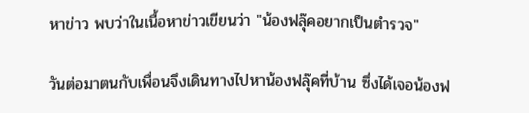หาข่าว พบว่าในเนื้อหาข่าวเขียนว่า "น้องฟลุ๊คอยากเป็นตำรวจ"

วันต่อมาตนกับเพื่อนจึงเดินทางไปหาน้องฟลุ๊คที่บ้าน ซึ่งได้เจอน้องฟ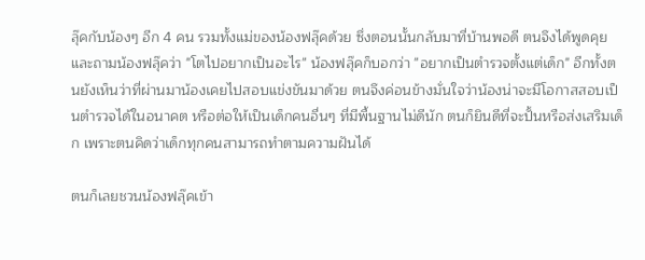ลุ๊คกับน้องๆ อีก 4 คน รวมทั้งแม่ของน้องฟลุ๊คด้วย ซึ่งตอนนั้นกลับมาที่บ้านพอดี ตนจึงได้พูดคุยและถามน้องฟลุ๊คว่า "โตไปอยากเป็นอะไร" น้องฟลุ๊คก็บอกว่า "อยากเป็นตำรวจตั้งแต่เด็ก" อีกทั้งตนยังเห็นว่าที่ผ่านมาน้องเคยไปสอบแข่งขันมาด้วย ตนจึงค่อนข้างมั่นใจว่าน้องน่าจะมีโอกาสสอบเป็นตำรวจได้ในอนาคต หรือต่อให้เป็นเด็กคนอื่นๆ ที่มีพื้นฐานไม่ดีนัก ตนก็ยินดีที่จะปั้นหรือส่งเสริมเด็ก เพราะตนคิดว่าเด็กทุกคนสามารถทำตามความฝันได้

ตนก็เลยชวนน้องฟลุ๊คเข้า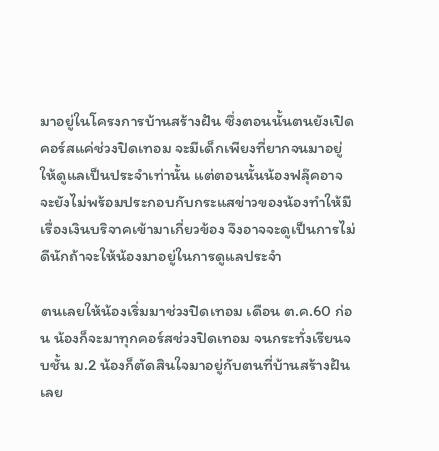มาอยู่ในโครงการบ้านสร้างฝัน ซึ่งตอนนั้นตนยังเปิดคอร์สแค่ช่วงปิดเทอม จะมีเด็กเพียงที่ยากจนมาอยู่ให้ดูแลเป็นประจำเท่านั้น แต่ตอนนั้นน้องฟลุ๊คอาจจะยังไม่พร้อมประกอบกับกระแสข่าวของน้องทำให้มีเรื่องเงินบริจาคเข้ามาเกี่ยวข้อง จึงอาจจะดูเป็นการไม่ดีนักถ้าจะให้น้องมาอยู่ในการดูแลประจำ

ตนเลยให้น้องเริ่มมาช่วงปิดเทอม เดือน ต.ค.60 ก่อน น้องก็จะมาทุกคอร์สช่วงปิดเทอม จนกระทั่งเรียนจบชั้น ม.2 น้องก็ตัดสินใจมาอยู่กับตนที่บ้านสร้างฝันเลย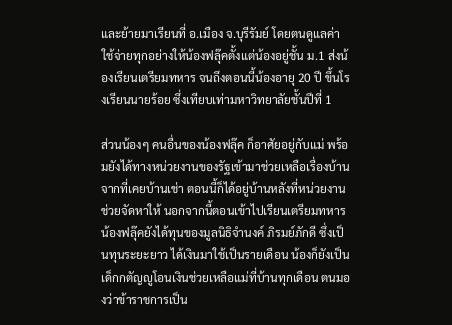และย้ายมาเรียนที่ อ.เมือง จ.บุรีรัมย์ โดยตนดูแลค่าใช้จ่ายทุกอย่างให้น้องฟลุ๊คตั้งแต่น้องอยู่ชั้น ม.1 ส่งน้องเรียนเตรียมทหาร จนถึงตอนนี้น้องอายุ 20 ปี ขึ้นโรงเรียนนายร้อย ซึ่งเทียบเท่ามหาวิทยาลัยชั้นปีที่ 1

ส่วนน้องๆ คนอื่นของน้องฟลุ๊ค ก็อาศัยอยู่กับแม่ พร้อมยังได้ทางหน่วยงานของรัฐเข้ามาช่วยเหลือเรื่องบ้าน จากที่เคยบ้านเช่า ตอนนี้ก็ได้อยู่บ้านหลังที่หน่วยงานช่วยจัดหาให้ นอกจากนี้ตอนเข้าไปเรียนเตรียมทหาร น้องฟลุ๊คยังได้ทุนของมูลนิธิจํานงค์ ภิรมย์ภักดี ซึ่งเป็นทุนระยะยาว ได้เงินมาใช้เป็นรายเดือน น้องก็ยังเป็นเด็กกตัญญูโอนเงินช่วยเหลือแม่ที่บ้านทุกเดือน ตนมองว่าข้าราชการเป็น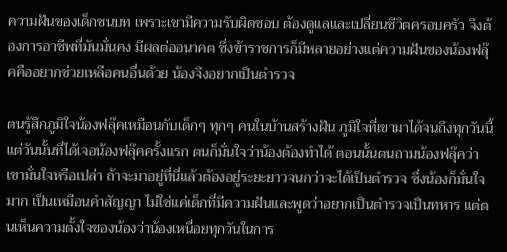ความฝันของเด็กชนบท เพราะเขามีความรับผิดชอบ ต้องดูแลและเปลี่ยนชีวิตครอบครัว จึงต้องการอาชีพที่มันมั่นคง มีผลต่ออนาคต ซึ่งข้าราชการก็มีหลายอย่างแต่ความฝันของน้องฟลุ๊คคืออยากช่วยเหลือคนอื่นด้วย น้องจึงอยากเป็นตำรวจ

ตนรู้สึกภูมิใจน้องฟลุ๊คเหมือนกับเด็กๆ ทุกๆ คนในบ้านสร้างฝัน ภูมิใจที่เขามาได้จนถึงทุกวันนี้ แต่วันนั้นที่ได้เจอน้องฟลุ๊คครั้งแรก ตนก็มั่นใจว่าน้องต้องทำได้ ตอนนั้นตนถามน้องฟลุ๊คว่าเขามั่นใจหรือเปล่า ถ้าจะมาอยู่ที่นี่แล้วต้องอยู่ระยะยาวจนกว่าจะได้เป็นตำรวจ ซึ่งน้องก็มั่นใจมาก เป็นเหมือนคำสัญญา ไม่ใช่แค่เด็กที่มีความฝันและพูดว่าอยากเป็นตำรวจเป็นทหาร แต่ตนเห็นความตั้งใจของน้องว่าน้องเหนื่อยทุกวันในการ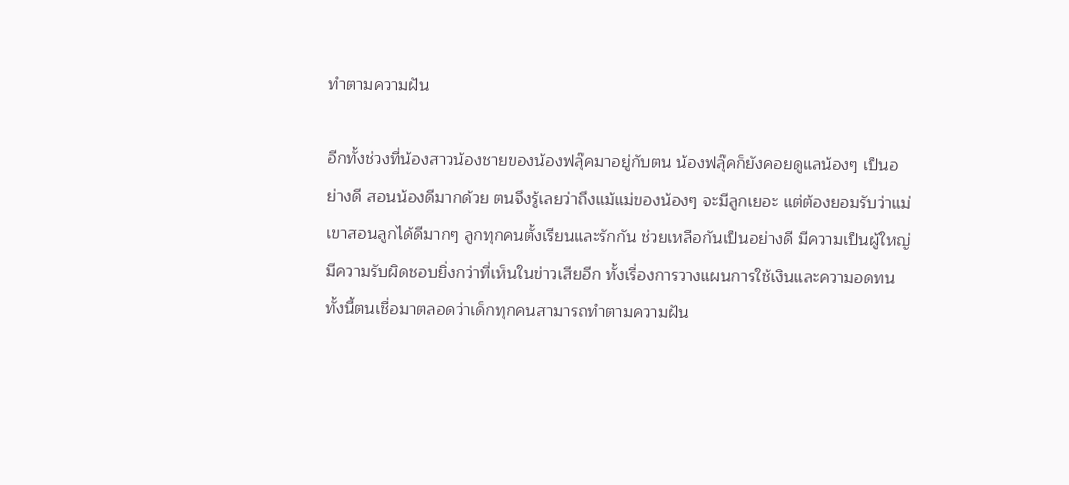ทำตามความฝัน

อีกทั้งช่วงที่น้องสาวน้องชายของน้องฟลุ๊คมาอยู่กับตน น้องฟลุ๊คก็ยังคอยดูแลน้องๆ เป็นอย่างดี สอนน้องดีมากด้วย ตนจึงรู้เลยว่าถึงแม้แม่ของน้องๆ จะมีลูกเยอะ แต่ต้องยอมรับว่าแม่เขาสอนลูกได้ดีมากๆ ลูกทุกคนตั้งเรียนและรักกัน ช่วยเหลือกันเป็นอย่างดี มีความเป็นผู้ใหญ่ มีความรับผิดชอบยิ่งกว่าที่เห็นในข่าวเสียอีก ทั้งเรื่องการวางแผนการใช้เงินและความอดทน ทั้งนี้ตนเชื่อมาตลอดว่าเด็กทุกคนสามารถทำตามความฝัน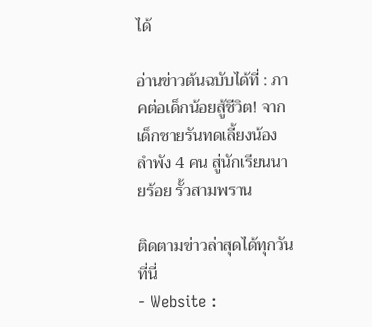ได้

อ่านข่าวต้นฉบับได้ที่ : ภาคต่อเด็กน้อยสู้ชีวิต! จากเด็กชายรันทดเลี้ยงน้องลำพัง 4 คน สู่นักเรียนนายร้อย รั้วสามพราน

ติดตามข่าวล่าสุดได้ทุกวัน ที่นี่
- Website :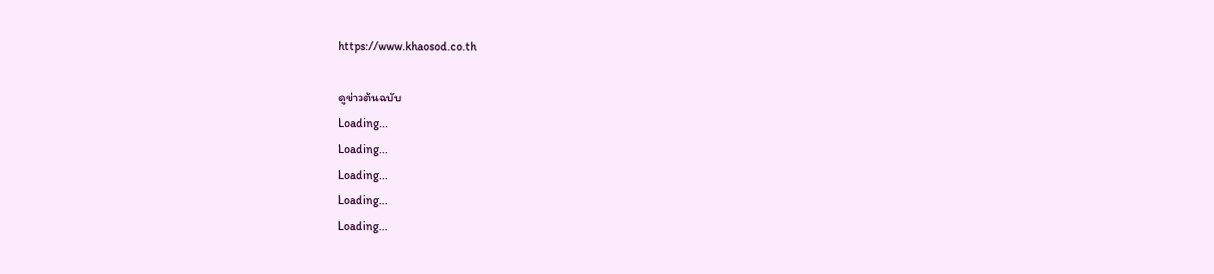https://www.khaosod.co.th

ดูข่าวต้นฉบับ
Loading...
Loading...
Loading...
Loading...
Loading...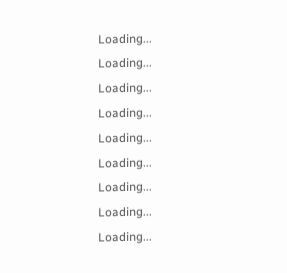Loading...
Loading...
Loading...
Loading...
Loading...
Loading...
Loading...
Loading...
Loading...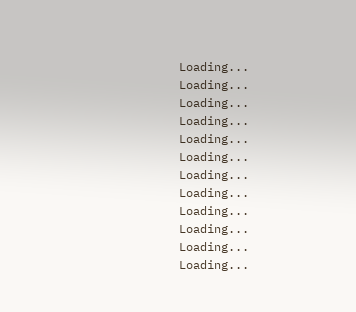Loading...
Loading...
Loading...
Loading...
Loading...
Loading...
Loading...
Loading...
Loading...
Loading...
Loading...
Loading...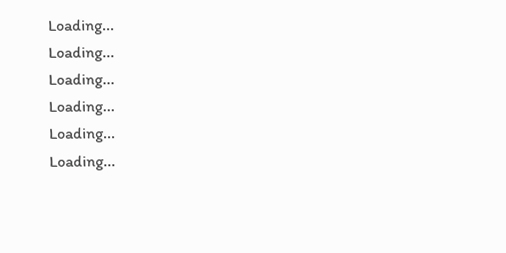Loading...
Loading...
Loading...
Loading...
Loading...
Loading...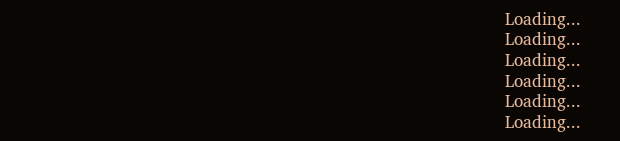Loading...
Loading...
Loading...
Loading...
Loading...
Loading...